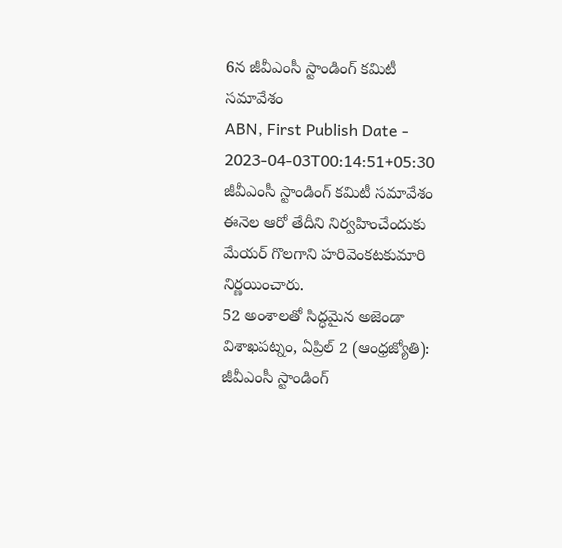6న జీవీఎంసీ స్టాండింగ్ కమిటీ సమావేశం
ABN, First Publish Date - 2023-04-03T00:14:51+05:30
జీవీఎంసీ స్టాండింగ్ కమిటీ సమావేశం ఈనెల ఆరో తేదీని నిర్వహించేందుకు మేయర్ గొలగాని హరివెంకటకుమారి నిర్ణయించారు.
52 అంశాలతో సిద్ధమైన అజెండా
విశాఖపట్నం, ఏప్రిల్ 2 (ఆంధ్రజ్యోతి):
జీవీఎంసీ స్టాండింగ్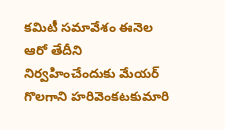కమిటీ సమావేశం ఈనెల ఆరో తేదీని నిర్వహించేందుకు మేయర్ గొలగాని హరివెంకటకుమారి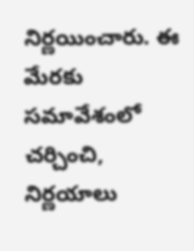నిర్ణయించారు. ఈ మేరకు సమావేశంలో చర్చించి, నిర్ణయాలు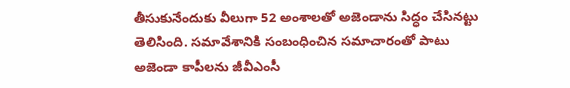తీసుకునేందుకు వీలుగా 52 అంశాలతో అజెండాను సిద్ధం చేసినట్టు తెలిసింది. సమావేశానికి సంబంధించిన సమాచారంతో పాటు అజెండా కాపీలను జీవీఎంసీ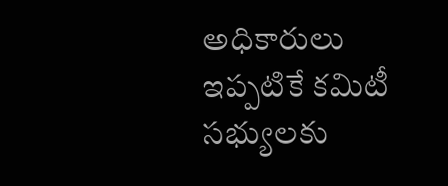అధికారులు ఇప్పటికే కమిటీ సభ్యులకు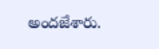అందజేశారు.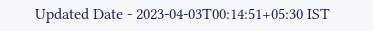Updated Date - 2023-04-03T00:14:51+05:30 IST